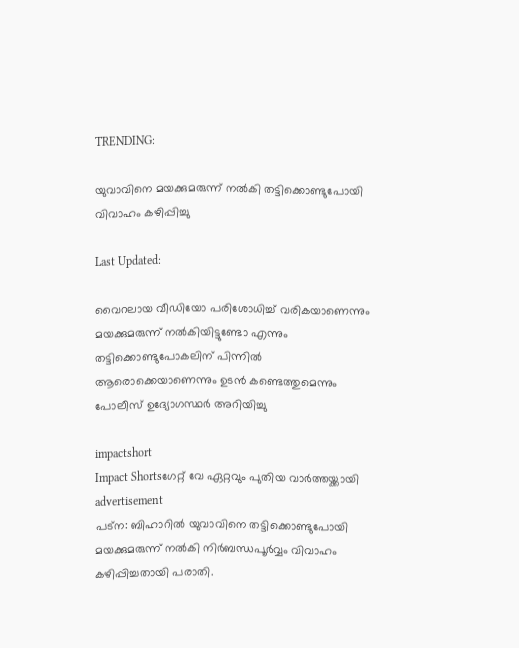TRENDING:

യുവാവിനെ മയക്കുമരുന്ന് നൽകി തട്ടിക്കൊണ്ടുപോയി വിവാഹം കഴിപ്പിച്ചു

Last Updated:

വൈറലായ വീഡിയോ പരിശോധിച്ച് വരികയാണെന്നും മയക്കുമരുന്ന് നൽകിയിട്ടുണ്ടോ എന്നും തട്ടിക്കൊണ്ടുപോകലിന് പിന്നിൽ ആരൊക്കെയാണെന്നും ഉടൻ കണ്ടെത്തുമെന്നും പോലീസ് ഉദ്യോഗസ്ഥർ അറിയിച്ചു

impactshort
Impact Shortsഗേറ്റ് വേ ഏറ്റവും പുതിയ വാർത്തയ്ക്കായി
advertisement
പട്ന: ബിഹാറിൽ യുവാവിനെ തട്ടിക്കൊണ്ടുപോയി മയക്കുമരുന്ന് നൽകി നിർബന്ധപൂർവ്വം വിവാഹം കഴിപ്പിച്ചതായി പരാതി.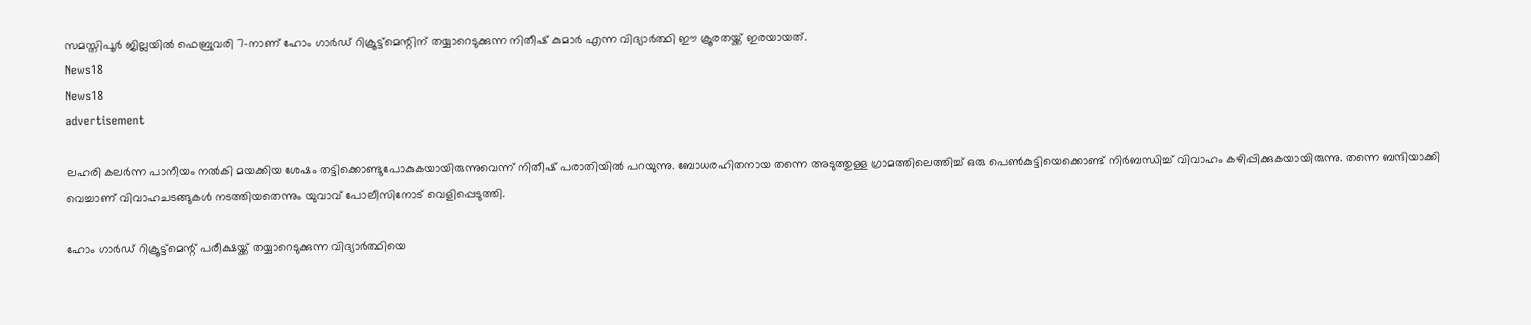സമസ്തിപൂർ ജില്ലയിൽ ഫെബ്രുവരി 7-നാണ് ഹോം ഗാർഡ് റിക്രൂട്ട്‌മെന്റിന് തയ്യാറെടുക്കുന്ന നിതീഷ് കുമാർ എന്ന വിദ്യാർത്ഥി ഈ ക്രൂരതയ്ക്ക് ഇരയായത്.
News18
News18
advertisement

ലഹരി കലർന്ന പാനീയം നൽകി മയക്കിയ ശേഷം തട്ടിക്കൊണ്ടുപോകുകയായിരുന്നുവെന്ന് നിതീഷ് പരാതിയിൽ പറയുന്നു. ബോധരഹിതനായ തന്നെ അടുത്തുള്ള ഗ്രാമത്തിലെത്തിച്ച് ഒരു പെൺകുട്ടിയെക്കൊണ്ട് നിർബന്ധിച്ച് വിവാഹം കഴിപ്പിക്കുകയായിരുന്നു. തന്നെ ബന്ദിയാക്കി വെച്ചാണ് വിവാഹചടങ്ങുകൾ നടത്തിയതെന്നും യുവാവ് പോലീസിനോട് വെളിപ്പെടുത്തി.

ഹോം ഗാർഡ് റിക്രൂട്ട്‌മെന്റ് പരീക്ഷയ്ക്ക് തയ്യാറെടുക്കുന്ന വിദ്യാർത്ഥിയെ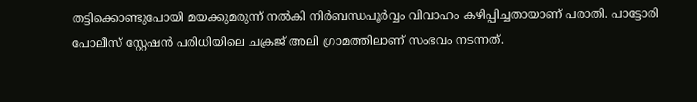തട്ടിക്കൊണ്ടുപോയി മയക്കുമരുന്ന് നൽകി നിർബന്ധപൂർവ്വം വിവാഹം കഴിപ്പിച്ചതായാണ് പരാതി. പാട്ടോരി പോലീസ് സ്റ്റേഷൻ പരിധിയിലെ ചക്രജ് അലി ഗ്രാമത്തിലാണ് സംഭവം നടന്നത്.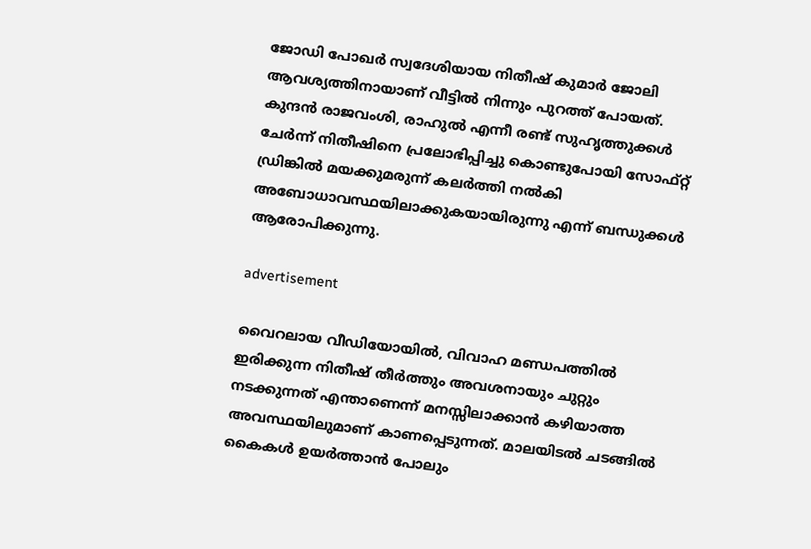ജോഡി പോഖർ സ്വദേശിയായ നിതീഷ് കുമാർ ജോലി ആവശ്യത്തിനായാണ് വീട്ടിൽ നിന്നും പുറത്ത് പോയത്. കുന്ദൻ രാജവംശി, രാഹുൽ എന്നീ രണ്ട് സുഹൃത്തുക്കൾ ചേർന്ന് നിതീഷിനെ പ്രലോഭിപ്പിച്ചു കൊണ്ടുപോയി സോഫ്റ്റ് ഡ്രിങ്കിൽ മയക്കുമരുന്ന് കലർത്തി നൽകി അബോധാവസ്ഥയിലാക്കുകയായിരുന്നു എന്ന് ബന്ധുക്കൾ ആരോപിക്കുന്നു.

advertisement

വൈറലായ വീഡിയോയിൽ, വിവാഹ മണ്ഡപത്തിൽ ഇരിക്കുന്ന നിതീഷ് തീർത്തും അവശനായും ചുറ്റും നടക്കുന്നത് എന്താണെന്ന് മനസ്സിലാക്കാൻ കഴിയാത്ത അവസ്ഥയിലുമാണ് കാണപ്പെടുന്നത്. മാലയിടൽ ചടങ്ങിൽ കൈകൾ ഉയർത്താൻ പോലും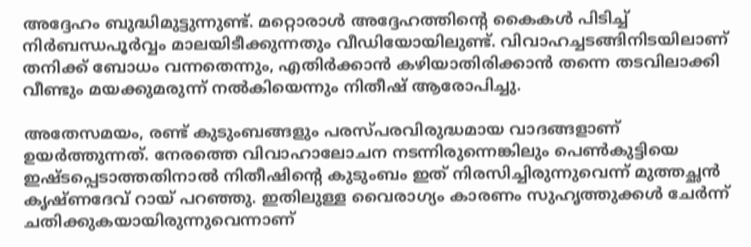അദ്ദേഹം ബുദ്ധിമുട്ടുന്നുണ്ട്. മറ്റൊരാൾ അദ്ദേഹത്തിന്റെ കൈകൾ പിടിച്ച് നിർബന്ധപൂർവ്വം മാലയിടീക്കുന്നതും വീഡിയോയിലുണ്ട്. വിവാഹച്ചടങ്ങിനിടയിലാണ് തനിക്ക് ബോധം വന്നതെന്നും, എതിർക്കാൻ കഴിയാതിരിക്കാൻ തന്നെ തടവിലാക്കി വീണ്ടും മയക്കുമരുന്ന് നൽകിയെന്നും നിതീഷ് ആരോപിച്ചു.

അതേസമയം, രണ്ട് കുടുംബങ്ങളും പരസ്പരവിരുദ്ധമായ വാദങ്ങളാണ് ഉയർത്തുന്നത്. നേരത്തെ വിവാഹാലോചന നടന്നിരുന്നെങ്കിലും പെൺകുട്ടിയെ ഇഷ്ടപ്പെടാത്തതിനാൽ നിതീഷിന്റെ കുടുംബം ഇത് നിരസിച്ചിരുന്നുവെന്ന് മുത്തച്ഛൻ കൃഷ്ണദേവ് റായ് പറഞ്ഞു. ഇതിലുള്ള വൈരാഗ്യം കാരണം സുഹൃത്തുക്കൾ ചേർന്ന് ചതിക്കുകയായിരുന്നുവെന്നാണ്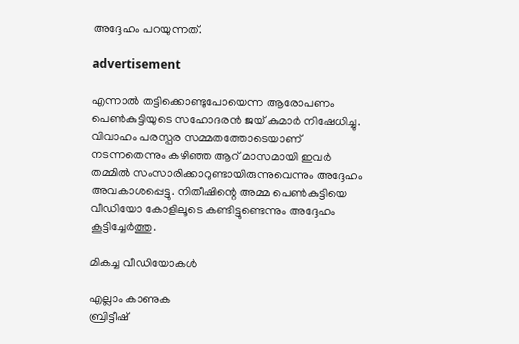അദ്ദേഹം പറയുന്നത്.

advertisement

എന്നാൽ തട്ടിക്കൊണ്ടുപോയെന്ന ആരോപണം പെൺകുട്ടിയുടെ സഹോദരൻ ജയ് കുമാർ നിഷേധിച്ചു. വിവാഹം പരസ്പര സമ്മതത്തോടെയാണ് നടന്നതെന്നും കഴിഞ്ഞ ആറ് മാസമായി ഇവർ തമ്മിൽ സംസാരിക്കാറുണ്ടായിരുന്നുവെന്നും അദ്ദേഹം അവകാശപ്പെട്ടു. നിതീഷിന്റെ അമ്മ പെൺകുട്ടിയെ വീഡിയോ കോളിലൂടെ കണ്ടിട്ടുണ്ടെന്നും അദ്ദേഹം കൂട്ടിച്ചേർത്തു.

മികച്ച വീഡിയോകൾ

എല്ലാം കാണുക
ബ്രിട്ടീഷ്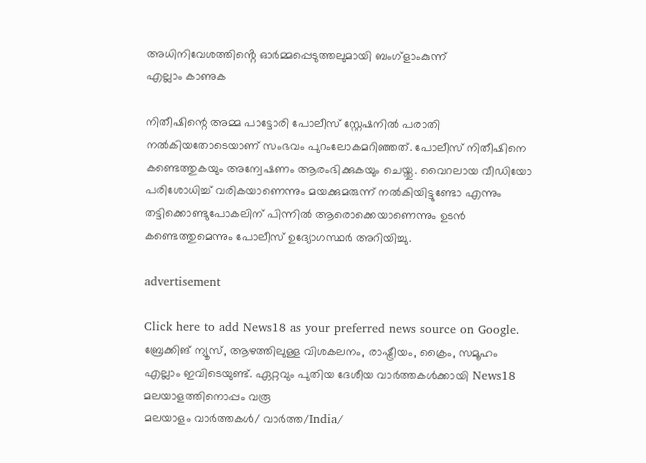അധിനിവേശത്തിൻ്റെ ഓർമ്മപ്പെടുത്തലുമായി ബംഗ്ളാംകുന്ന്
എല്ലാം കാണുക

നിതീഷിന്റെ അമ്മ പാട്ടോരി പോലീസ് സ്റ്റേഷനിൽ പരാതി നൽകിയതോടെയാണ് സംഭവം പുറംലോകമറിഞ്ഞത്. പോലീസ് നിതീഷിനെ കണ്ടെത്തുകയും അന്വേഷണം ആരംഭിക്കുകയും ചെയ്തു. വൈറലായ വീഡിയോ പരിശോധിച്ച് വരികയാണെന്നും മയക്കുമരുന്ന് നൽകിയിട്ടുണ്ടോ എന്നും തട്ടിക്കൊണ്ടുപോകലിന് പിന്നിൽ ആരൊക്കെയാണെന്നും ഉടൻ കണ്ടെത്തുമെന്നും പോലീസ് ഉദ്യോഗസ്ഥർ അറിയിച്ചു.

advertisement

Click here to add News18 as your preferred news source on Google.
ബ്രേക്കിങ് ന്യൂസ്, ആഴത്തിലുള്ള വിശകലനം, രാഷ്ട്രീയം, ക്രൈം, സമൂഹം എല്ലാം ഇവിടെയുണ്ട്. ഏറ്റവും പുതിയ ദേശീയ വാർത്തകൾക്കായി News18 മലയാളത്തിനൊപ്പം വരൂ
മലയാളം വാർത്തകൾ/ വാർത്ത/India/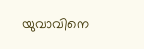യുവാവിനെ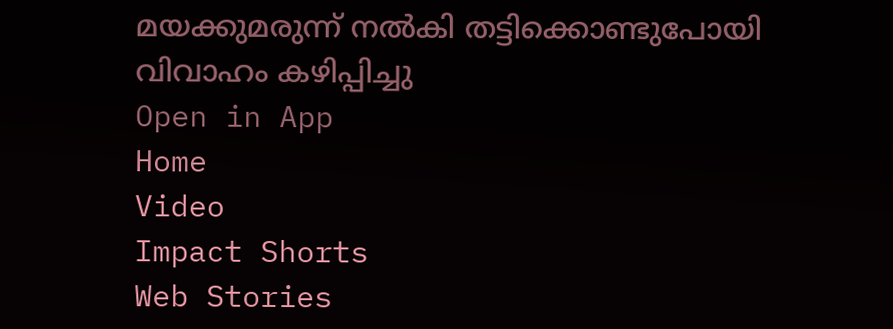മയക്കുമരുന്ന് നൽകി തട്ടിക്കൊണ്ടുപോയി വിവാഹം കഴിപ്പിച്ചു
Open in App
Home
Video
Impact Shorts
Web Stories